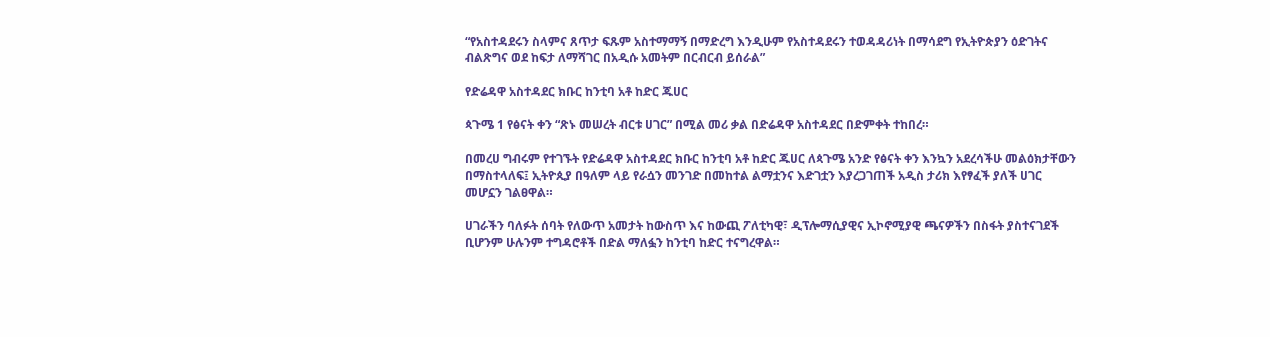“የአስተዳደሩን ስላምና ጸጥታ ፍጹም አስተማማኝ በማድረግ እንዲሁም የአስተዳደሩን ተወዳዳሪነት በማሳደግ የኢትዮጵያን ዕድገትና ብልጽግና ወደ ከፍታ ለማሻገር በአዲሱ አመትም በርብርብ ይሰራል”

የድሬዳዋ አስተዳደር ክቡር ከንቲባ አቶ ከድር ጁሀር

ጳጉሜ 1 የፅናት ቀን “ጽኑ መሠረት ብርቱ ሀገር” በሚል መሪ ቃል በድሬዳዋ አስተዳደር በድምቀት ተከበረ።

በመረሀ ግብሩም የተገኙት የድሬዳዋ አስተዳደር ክቡር ከንቲባ አቶ ከድር ጁሀር ለጳጉሜ አንድ የፅናት ቀን እንኳን አደረሳችሁ መልዕክታቸውን በማስተላለፍ፤ ኢትዮጲያ በዓለም ላይ የራሷን መንገድ በመከተል ልማቷንና እድገቷን እያረጋገጠች አዲስ ታሪክ እየፃፈች ያለች ሀገር መሆኗን ገልፀዋል።

ሀገራችን ባለፉት ሰባት የለውጥ አመታት ከውስጥ እና ከውጪ ፖለቲካዊ፣ ዲፕሎማሲያዊና ኢኮኖሚያዊ ጫናዎችን በስፋት ያስተናገደች ቢሆንም ሁሉንም ተግዳሮቶች በድል ማለፏን ከንቲባ ከድር ተናግረዋል።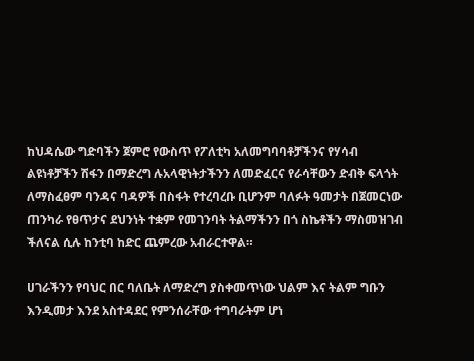ከህዳሴው ግድባችን ጀምሮ የውስጥ የፖለቲካ አለመግባባቶቻችንና የሃሳብ ልዩነቶቻችን ሽፋን በማድረግ ሉአላዊነትታችንን ለመድፈርና የራሳቸውን ድብቅ ፍላጎት ለማስፈፀም ባንዳና ባዳዎች በስፋት የተረባረቡ ቢሆንም ባለፉት ዓመታት በጀመርነው ጠንካራ የፀጥታና ደህንነት ተቋም የመገንባት ትልማችንን በጎ ስኬቶችን ማስመዝገብ ችለናል ሲሉ ከንቲባ ከድር ጨምረው አብራርተዋል።

ሀገራችንን የባህር በር ባለቤት ለማድረግ ያስቀመጥነው ህልም እና ትልም ግቡን እንዲመታ እንደ አስተዳደር የምንሰራቸው ተግባራትም ሆነ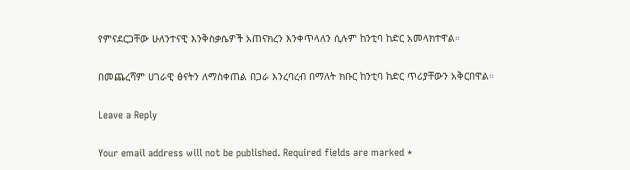የምናደርጋቸው ሁለንተናዊ እንቅስቃሴዎች አጠናክረን እንቀጥላለን ሲሉም ከንቲባ ከድር አመላክተዋል።

በመጨረሻም ሀገራዊ ፅናትን ለማስቀጠል በጋራ እንረባረብ በማለት ክቡር ከንቲባ ከድር ጥሪያቸውን አቅርበዋል።

Leave a Reply

Your email address will not be published. Required fields are marked *